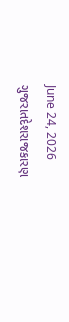June 24, 2026
ગુજરાતદેશરાજકારણ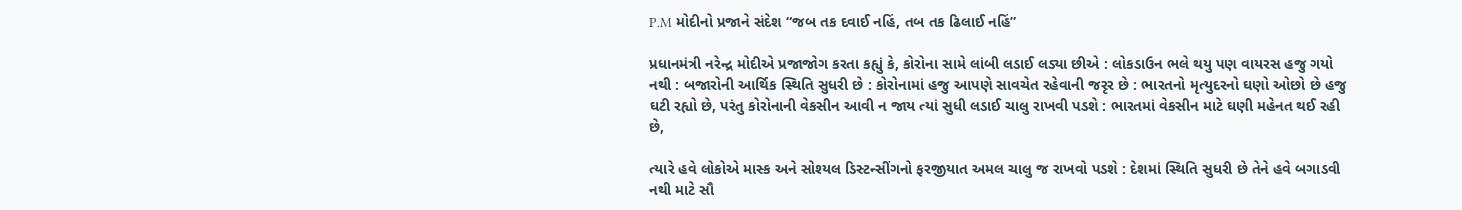P.M મોદીનો પ્રજાને સંદેશ “જબ તક દવાઈ નહિં, તબ તક ઢિલાઈ નહિં”

પ્રધાનમંત્રી નરેન્દ્ર મોદીએ પ્રજાજોગ કરતા કહ્યું કે, કોરોના સામે લાંબી લડાઈ લડ્યા છીએ : લોકડાઉન ભલે થયુ પણ વાયરસ હજુ ગયો નથી : બજારોની આર્થિક સ્થિતિ સુધરી છે : કોરોનામાં હજુ આપણે સાવચેત રહેવાની જરૃર છે : ભારતનો મૃત્યુદરનો ઘણો ઓછો છે હજુ ઘટી રહ્યો છે, પરંતુ કોરોનાની વેકસીન આવી ન જાય ત્યાં સુધી લડાઈ ચાલુ રાખવી પડશે : ભારતમાં વેકસીન માટે ઘણી મહેનત થઈ રહી છે,

ત્યારે હવે લોકોએ માસ્ક અને સોશ્યલ ડિસ્ટન્સીંગનો ફરજીયાત અમલ ચાલુ જ રાખવો પડશે : દેશમાં સ્થિતિ સુધરી છે તેને હવે બગાડવી નથી માટે સૌ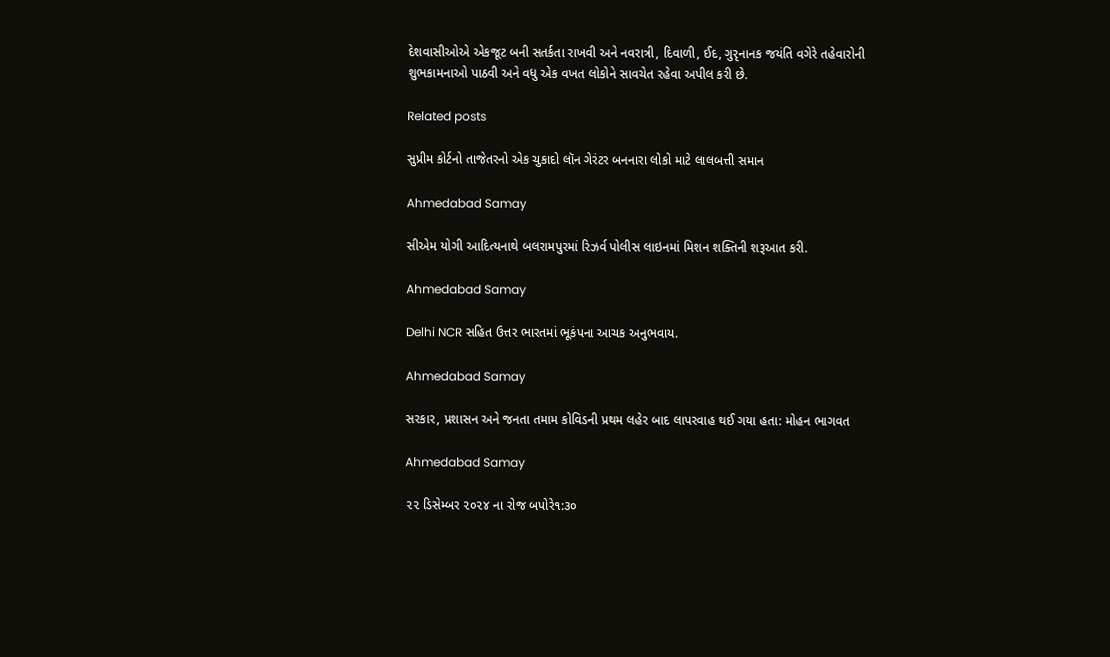દેશવાસીઓએ એકજૂટ બની સતર્કતા રાખવી અને નવરાત્રી, દિવાળી, ઈદ, ગુરૃનાનક જયંતિ વગેરે તહેવારોની શુભકામનાઓ પાઠવી અને વધુ એક વખત લોકોને સાવચેત રહેવા અપીલ કરી છે.

Related posts

સુપ્રીમ કોર્ટનો તાજેતરનો એક ચુકાદો લૉન ગેરંટર બનનારા લોકો માટે લાલબત્તી સમાન

Ahmedabad Samay

સીએમ યોગી આદિત્યનાથે બલરામપુરમાં રિઝર્વ પોલીસ લાઇનમાં મિશન શક્તિની શરૂઆત કરી.

Ahmedabad Samay

Delhi NCR સહિત ઉત્તર ભારતમાં ભૂકંપના આચક અનુભવાય.

Ahmedabad Samay

સરકાર, પ્રશાસન અને જનતા તમામ કોવિડની પ્રથમ લહેર બાદ લાપરવાહ થઈ ગયા હતા: મોહન ભાગવત

Ahmedabad Samay

૨૨ ડિસેમ્બર ૨૦૨૪ ના રોજ બપોરે૧:૩૦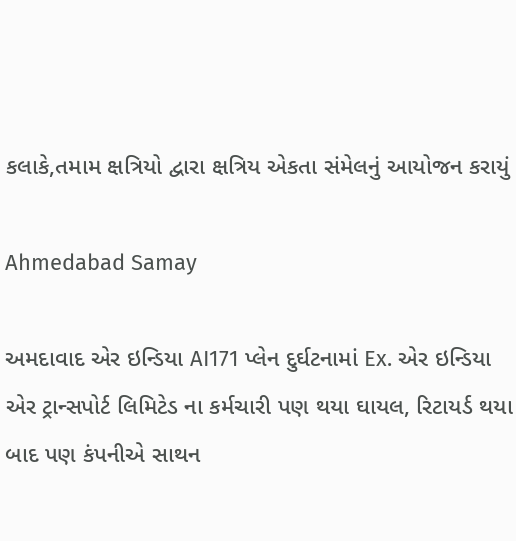કલાકે,તમામ ક્ષત્રિયો દ્વારા ક્ષત્રિય એકતા સંમેલનું આયોજન કરાયું

Ahmedabad Samay

અમદાવાદ એર ઇન્ડિયા AI171 પ્લેન દુર્ઘટનામાં Ex. એર ઇન્ડિયા એર ટ્રાન્સપોર્ટ લિમિટેડ ના કર્મચારી પણ થયા ઘાયલ, રિટાયર્ડ થયા બાદ પણ કંપનીએ સાથન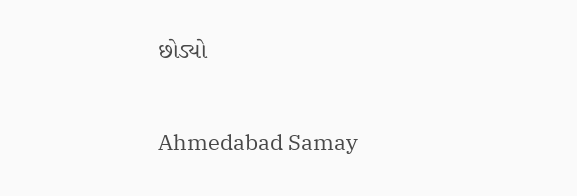છોડ્યો

Ahmedabad Samay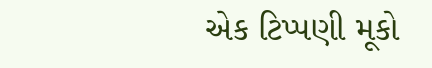એક ટિપ્પણી મૂકો